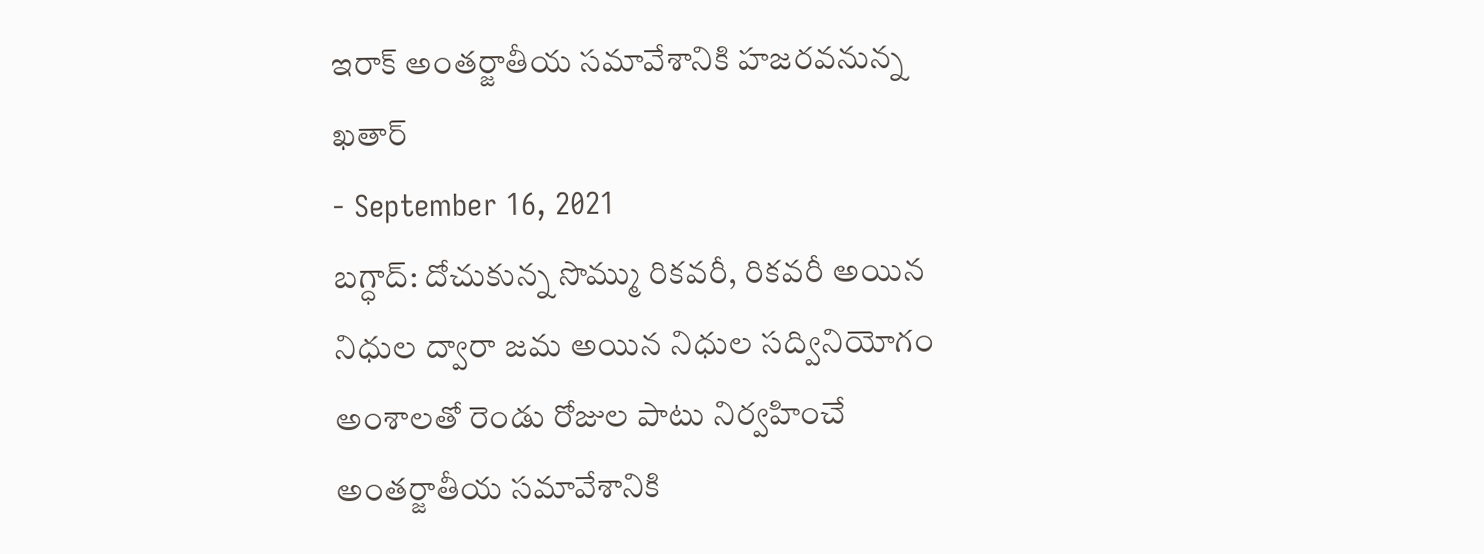ఇరాక్ అంతర్జాతీయ సమావేశానికి హజరవనున్న ఖతార్
- September 16, 2021
బగ్ధాద్: దోచుకున్న సొమ్ము రికవరీ, రికవరీ అయిన నిధుల ద్వారా జమ అయిన నిధుల సద్వినియోగం అంశాలతో రెండు రోజుల పాటు నిర్వహించే అంతర్జాతీయ సమావేశానికి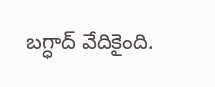బగ్ధాద్ వేదికైంది.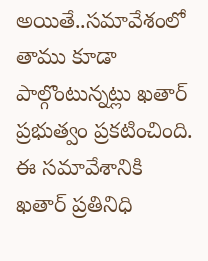అయితే..సమావేశంలో తాము కూడా పాల్గొంటున్నట్లు ఖతార్ ప్రభుత్వం ప్రకటించింది. ఈ సమావేశానికి ఖతార్ ప్రతినిధి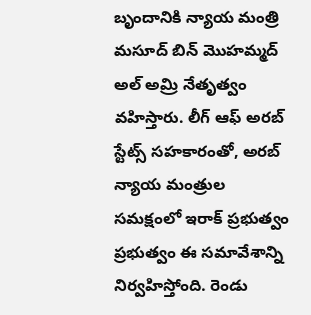బృందానికి న్యాయ మంత్రి మసూద్ బిన్ మొహమ్మద్ అల్ అమ్రి నేతృత్వం వహిస్తారు. లీగ్ ఆఫ్ అరబ్ స్టేట్స్ సహకారంతో, అరబ్ న్యాయ మంత్రుల సమక్షంలో ఇరాక్ ప్రభుత్వం ప్రభుత్వం ఈ సమావేశాన్ని నిర్వహిస్తోంది. రెండు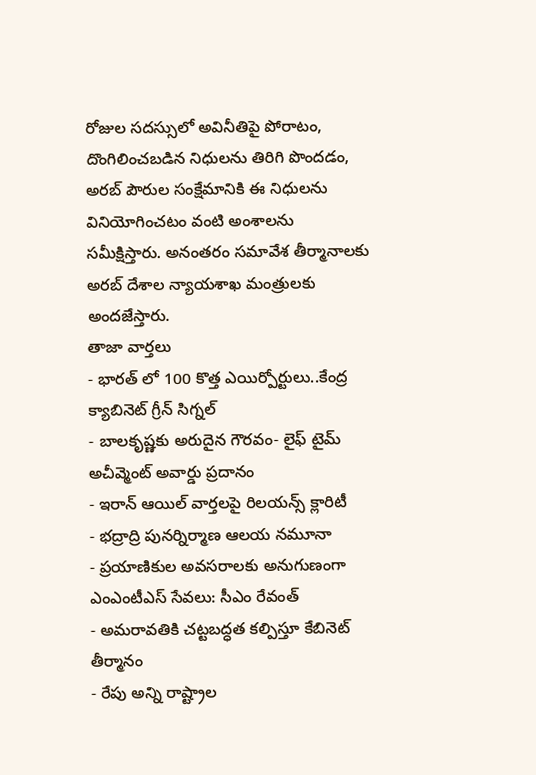రోజుల సదస్సులో అవినీతిపై పోరాటం, దొంగిలించబడిన నిధులను తిరిగి పొందడం, అరబ్ పౌరుల సంక్షేమానికి ఈ నిధులను వినియోగించటం వంటి అంశాలను సమీక్షిస్తారు. అనంతరం సమావేశ తీర్మానాలకు అరబ్ దేశాల న్యాయశాఖ మంత్రులకు అందజేస్తారు.
తాజా వార్తలు
- భారత్ లో 100 కొత్త ఎయిర్పోర్టులు..కేంద్ర క్యాబినెట్ గ్రీన్ సిగ్నల్
- బాలకృష్ణకు అరుదైన గౌరవం- లైఫ్ టైమ్ అచీవ్మెంట్ అవార్డు ప్రదానం
- ఇరాన్ ఆయిల్ వార్తలపై రిలయన్స్ క్లారిటీ
- భద్రాద్రి పునర్నిర్మాణ ఆలయ నమూనా
- ప్రయాణికుల అవసరాలకు అనుగుణంగా ఎంఎంటీఎస్ సేవలు: సీఎం రేవంత్
- అమరావతికి చట్టబద్ధత కల్పిస్తూ కేబినెట్ తీర్మానం
- రేపు అన్ని రాష్ట్రాల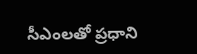సీఎంలతో ప్రధాని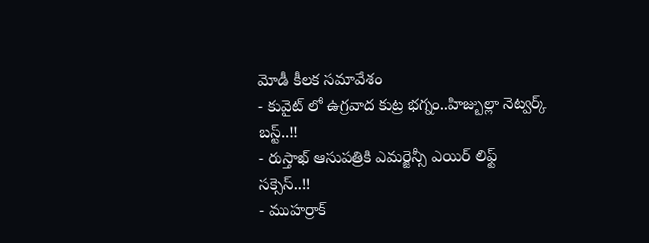మోడీ కీలక సమావేశం
- కువైట్ లో ఉగ్రవాద కుట్ర భగ్నం..హిజ్బుల్లా నెట్వర్క్ బస్ట్..!!
- రుస్తాఖ్ ఆసుపత్రికి ఎమర్జెన్సీ ఎయిర్ లిఫ్ట్ సక్సెస్..!!
- ముహర్రాక్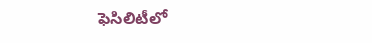ఫెసిలిటీలో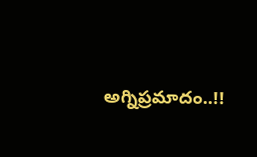అగ్నిప్రమాదం..!!